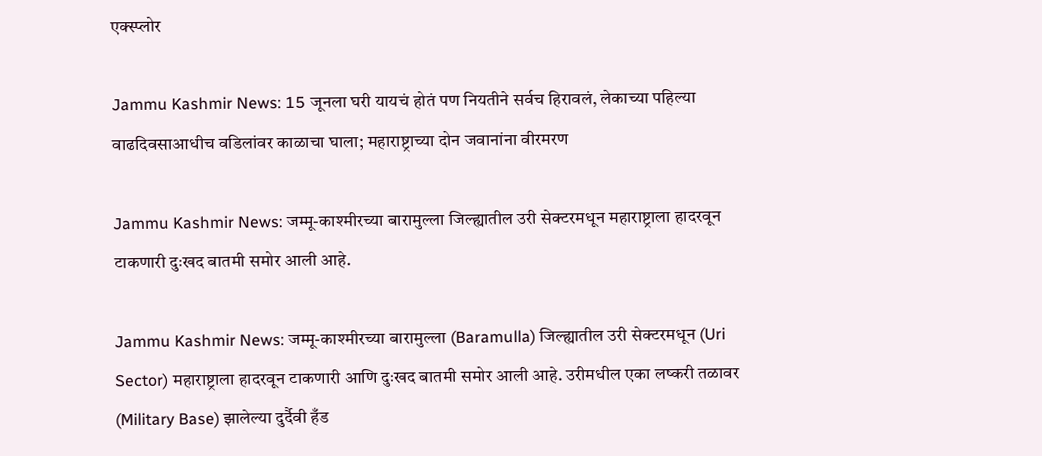एक्स्प्लोर

Jammu Kashmir News: 15 जूनला घरी यायचं होतं पण नियतीने सर्वच हिरावलं, लेकाच्या पहिल्या वाढदिवसाआधीच वडिलांवर काळाचा घाला; महाराष्ट्राच्या दोन जवानांना वीरमरण

Jammu Kashmir News: जम्मू-काश्मीरच्या बारामुल्ला जिल्ह्यातील उरी सेक्टरमधून महाराष्ट्राला हादरवून टाकणारी दुःखद बातमी समोर आली आहे.

Jammu Kashmir News: जम्मू-काश्मीरच्या बारामुल्ला (Baramulla) जिल्ह्यातील उरी सेक्टरमधून (Uri Sector) महाराष्ट्राला हादरवून टाकणारी आणि दुःखद बातमी समोर आली आहे. उरीमधील एका लष्करी तळावर (Military Base) झालेल्या दुर्दैवी हँड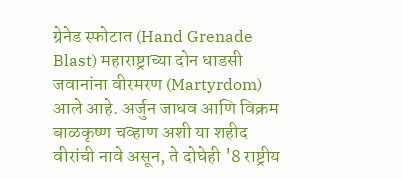ग्रेनेड स्फोटात (Hand Grenade Blast) महाराष्ट्राच्या दोन धाडसी जवानांना वीरमरण (Martyrdom) आले आहे. अर्जुन जाधव आणि विक्रम बाळकृष्ण चव्हाण अशी या शहीद वीरांची नावे असून, ते दोघेही '8 राष्ट्रीय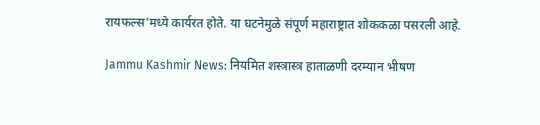रायफल्स'मध्ये कार्यरत होते. या घटनेमुळे संपूर्ण महाराष्ट्रात शोककळा पसरली आहे.

Jammu Kashmir News: नियमित शस्त्रास्त्र हाताळणी दरम्यान भीषण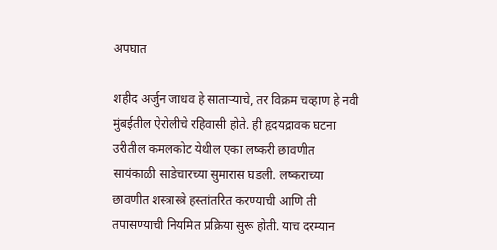अपघात

शहीद अर्जुन जाधव हे साताऱ्याचे, तर विक्रम चव्हाण हे नवी मुंबईतील ऐरोलीचे रहिवासी होते. ही हृदयद्रावक घटना उरीतील कमलकोट येथील एका लष्करी छावणीत सायंकाळी साडेचारच्या सुमारास घडली. लष्कराच्या छावणीत शस्त्रास्त्रे हस्तांतरित करण्याची आणि ती तपासण्याची नियमित प्रक्रिया सुरू होती. याच दरम्यान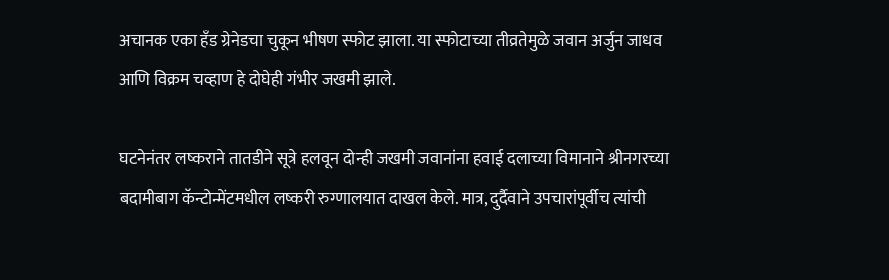अचानक एका हँड ग्रेनेडचा चुकून भीषण स्फोट झाला. या स्फोटाच्या तीव्रतेमुळे जवान अर्जुन जाधव आणि विक्रम चव्हाण हे दोघेही गंभीर जखमी झाले.

घटनेनंतर लष्कराने तातडीने सूत्रे हलवून दोन्ही जखमी जवानांना हवाई दलाच्या विमानाने श्रीनगरच्या बदामीबाग कॅन्टोन्मेंटमधील लष्करी रुग्णालयात दाखल केले. मात्र, दुर्दैवाने उपचारांपूर्वीच त्यांची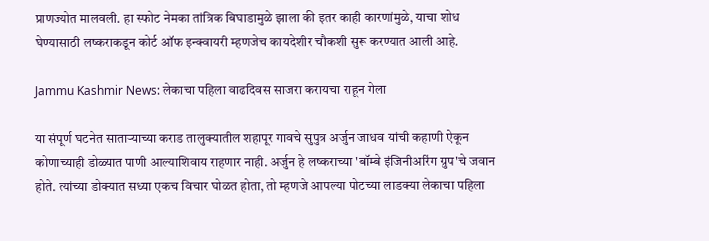प्राणज्योत मालवली. हा स्फोट नेमका तांत्रिक बिघाडामुळे झाला की इतर काही कारणांमुळे, याचा शोध घेण्यासाठी लष्कराकडून कोर्ट ऑफ इन्क्वायरी म्हणजेच कायदेशीर चौकशी सुरू करण्यात आली आहे.

Jammu Kashmir News: लेकाचा पहिला वाढदिवस साजरा करायचा राहून गेला

या संपूर्ण घटनेत साताऱ्याच्या कराड तालुक्यातील शहापूर गावचे सुपुत्र अर्जुन जाधव यांची कहाणी ऐकून कोणाच्याही डोळ्यात पाणी आल्याशिवाय राहणार नाही. अर्जुन हे लष्कराच्या 'बॉम्बे इंजिनीअरिंग ग्रुप'चे जवान होते. त्यांच्या डोक्यात सध्या एकच विचार घोळत होता, तो म्हणजे आपल्या पोटच्या लाडक्या लेकाचा पहिला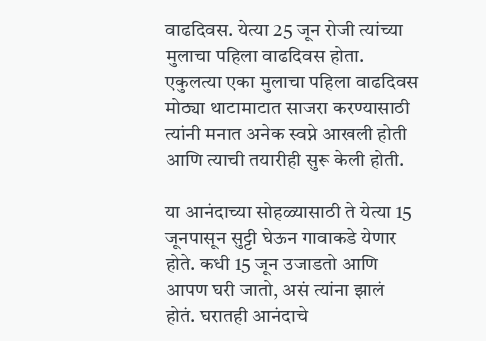वाढदिवस. येत्या 25 जून रोजी त्यांच्या मुलाचा पहिला वाढदिवस होता. एकुलत्या एका मुलाचा पहिला वाढदिवस मोठ्या थाटामाटात साजरा करण्यासाठी त्यांनी मनात अनेक स्वप्ने आखली होती आणि त्याची तयारीही सुरू केली होती.

या आनंदाच्या सोहळ्यासाठी ते येत्या 15 जूनपासून सुट्टी घेऊन गावाकडे येणार होते. कधी 15 जून उजाडतो आणि आपण घरी जातो, असं त्यांना झालं होतं. घरातही आनंदाचे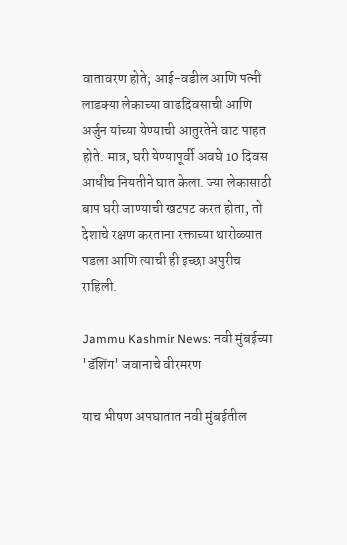वातावरण होते; आई-वडील आणि पत्नी लाडक्या लेकाच्या वाढदिवसाची आणि अर्जुन यांच्या येण्याची आतुरतेने वाट पाहत होते. मात्र, घरी येण्यापूर्वी अवघे 10 दिवस आधीच नियतीने घात केला. ज्या लेकासाठी बाप घरी जाण्याची खटपट करत होता, तो देशाचे रक्षण करताना रक्ताच्या थारोळ्यात पडला आणि त्याची ही इच्छा अपुरीच राहिली.

Jammu Kashmir News: नवी मुंबईच्या 'डॅशिंग' जवानाचे वीरमरण

याच भीषण अपघातात नवी मुंबईतील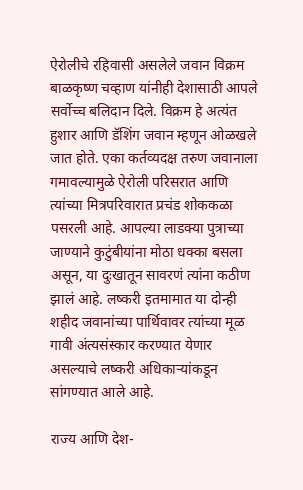ऐरोलीचे रहिवासी असलेले जवान विक्रम बाळकृष्ण चव्हाण यांनीही देशासाठी आपले सर्वोच्च बलिदान दिले. विक्रम हे अत्यंत हुशार आणि डॅशिंग जवान म्हणून ओळखले जात होते. एका कर्तव्यदक्ष तरुण जवानाला गमावल्यामुळे ऐरोली परिसरात आणि त्यांच्या मित्रपरिवारात प्रचंड शोककळा पसरली आहे. आपल्या लाडक्या पुत्राच्या जाण्याने कुटुंबीयांना मोठा धक्का बसला असून, या दुःखातून सावरणं त्यांना कठीण झालं आहे. लष्करी इतमामात या दोन्ही शहीद जवानांच्या पार्थिवावर त्यांच्या मूळ गावी अंत्यसंस्कार करण्यात येणार असल्याचे लष्करी अधिकाऱ्यांकडून सांगण्यात आले आहे.

राज्य आणि देश-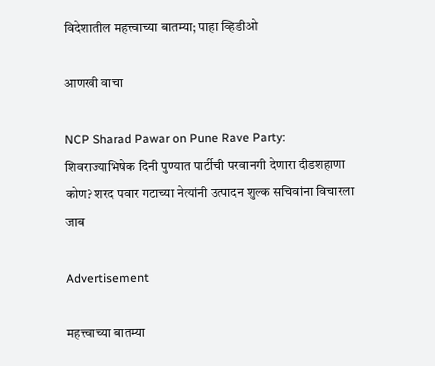विदेशातील महत्त्वाच्या बातम्या; पाहा व्हिडीओ

आणखी वाचा

NCP Sharad Pawar on Pune Rave Party: शिवराज्याभिषेक दिनी पुण्यात पार्टीची परवानगी देणारा दीडशहाणा कोण? शरद पवार गटाच्या नेत्यांनी उत्पादन शुल्क सचिवांना विचारला जाब

Advertisement

महत्त्वाच्या बातम्या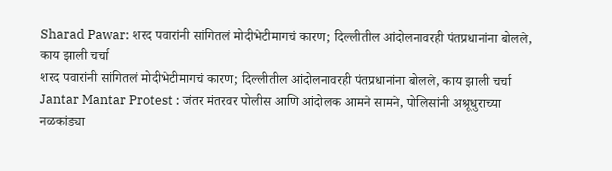Sharad Pawar: शरद पवारांनी सांगितलं मोदीभेटीमागचं कारण; दिल्लीतील आंदोलनावरही पंतप्रधानांना बोलले, काय झाली चर्चा
शरद पवारांनी सांगितलं मोदीभेटीमागचं कारण; दिल्लीतील आंदोलनावरही पंतप्रधानांना बोलले, काय झाली चर्चा
Jantar Mantar Protest : जंतर मंतरवर पोलीस आणि आंदोलक आमने सामने, पोलिसांनी अश्रूधुराच्या नळकांड्या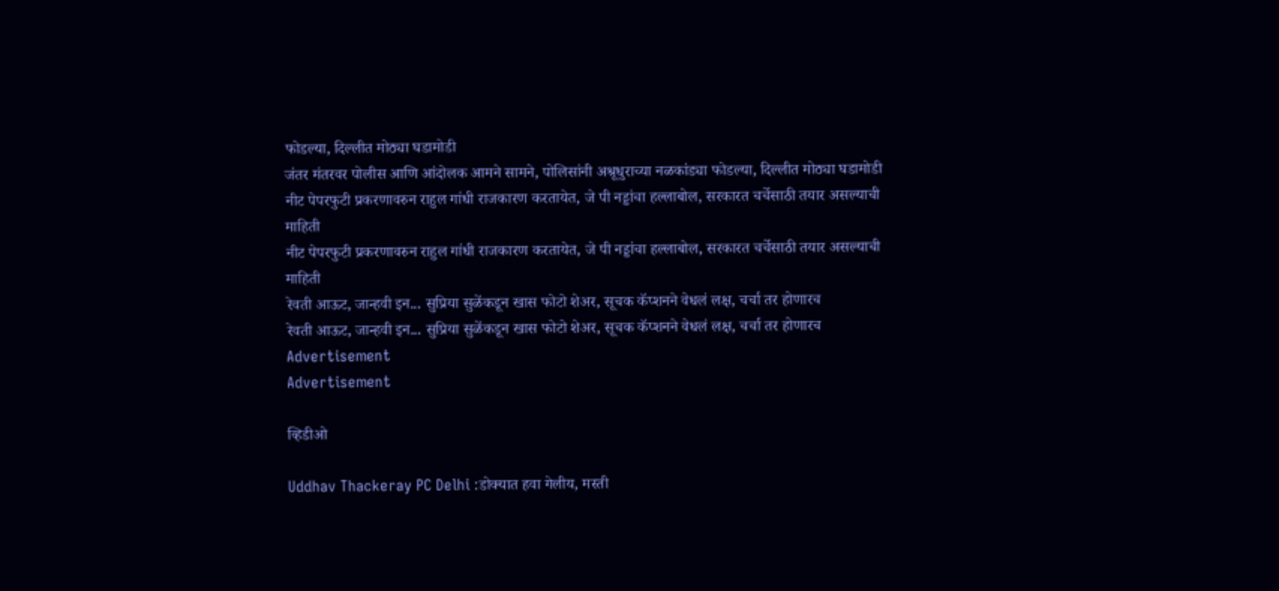फोडल्या, दिल्लीत मोठ्या घडामोडी
जंतर मंतरवर पोलीस आणि आंदोलक आमने सामने, पोलिसांनी अश्रूधुराच्या नळकांड्या फोडल्या, दिल्लीत मोठ्या घडामोडी
नीट पेपरफुटी प्रकरणावरुन राहुल गांधी राजकारण करतायेत, जे पी नड्डांचा हल्लाबोल, सरकारत चर्चेसाठी तयार असल्याची माहिती
नीट पेपरफुटी प्रकरणावरुन राहुल गांधी राजकारण करतायेत, जे पी नड्डांचा हल्लाबोल, सरकारत चर्चेसाठी तयार असल्याची माहिती
रेवती आऊट, जान्हवी इन... सुप्रिया सुळेंकडून खास फोटो शेअर, सूचक कॅप्शनने वेधलं लक्ष, चर्चा तर होणारच
रेवती आऊट, जान्हवी इन... सुप्रिया सुळेंकडून खास फोटो शेअर, सूचक कॅप्शनने वेधलं लक्ष, चर्चा तर होणारच
Advertisement
Advertisement

व्हिडीओ

Uddhav Thackeray PC Delhi :डोक्यात हवा गेलीय, मस्ती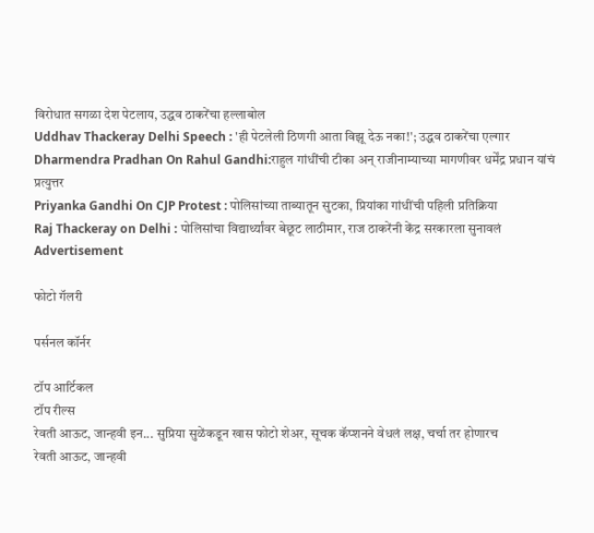विरोधात सगळा देश पेटलाय, उद्धव ठाकरेंचा हल्लाबोल
Uddhav Thackeray Delhi Speech : 'ही पेटलेली ठिणगी आता विझू देऊ नका!'; उद्धव ठाकरेंचा एल्गार
Dharmendra Pradhan On Rahul Gandhi:राहुल गांधींची टीका अन् राजीनाम्याच्या मागणीवर धर्मेंद्र प्रधान यांचं प्रत्युत्तर
Priyanka Gandhi On CJP Protest : पोलिसांच्या ताब्यातून सुटका, प्रियांका गांधींची पहिली प्रतिक्रिया
Raj Thackeray on Delhi : पोलिसांचा विद्यार्थ्यांवर बेछूट लाठीमार, राज ठाकरेंनी केंद्र सरकारला सुनावलं
Advertisement

फोटो गॅलरी

पर्सनल कॉर्नर

टॉप आर्टिकल
टॉप रील्स
रेवती आऊट, जान्हवी इन... सुप्रिया सुळेंकडून खास फोटो शेअर, सूचक कॅप्शनने वेधलं लक्ष, चर्चा तर होणारच
रेवती आऊट, जान्हवी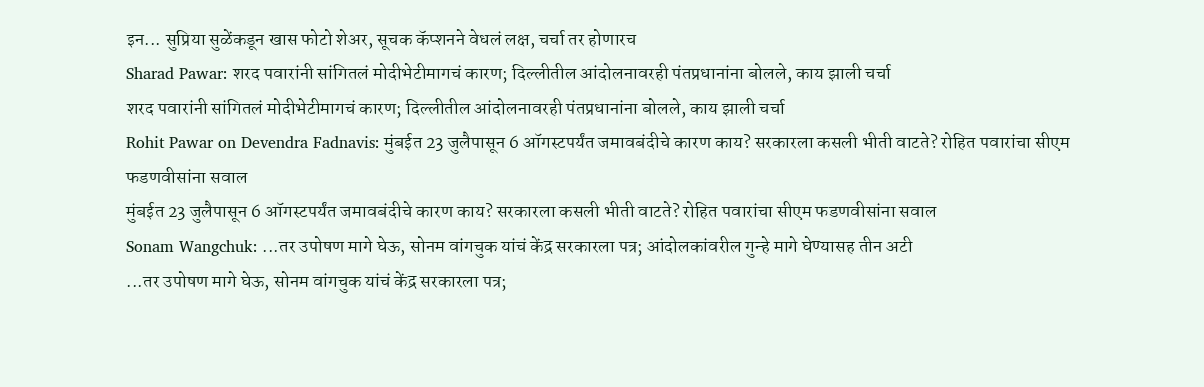इन... सुप्रिया सुळेंकडून खास फोटो शेअर, सूचक कॅप्शनने वेधलं लक्ष, चर्चा तर होणारच
Sharad Pawar: शरद पवारांनी सांगितलं मोदीभेटीमागचं कारण; दिल्लीतील आंदोलनावरही पंतप्रधानांना बोलले, काय झाली चर्चा
शरद पवारांनी सांगितलं मोदीभेटीमागचं कारण; दिल्लीतील आंदोलनावरही पंतप्रधानांना बोलले, काय झाली चर्चा
Rohit Pawar on Devendra Fadnavis: मुंबईत 23 जुलैपासून 6 ऑगस्टपर्यंत जमावबंदीचे कारण काय? सरकारला कसली भीती वाटते? रोहित पवारांचा सीएम फडणवीसांना सवाल
मुंबईत 23 जुलैपासून 6 ऑगस्टपर्यंत जमावबंदीचे कारण काय? सरकारला कसली भीती वाटते? रोहित पवारांचा सीएम फडणवीसांना सवाल
Sonam Wangchuk: ...तर उपोषण मागे घेऊ, सोनम वांगचुक यांचं केंद्र सरकारला पत्र; आंदोलकांवरील गुन्हे मागे घेण्यासह तीन अटी
...तर उपोषण मागे घेऊ, सोनम वांगचुक यांचं केंद्र सरकारला पत्र;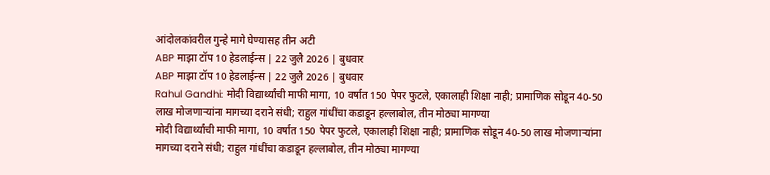आंदोलकांवरील गुन्हे मागे घेण्यासह तीन अटी
ABP माझा टॉप 10 हेडलाईन्स | 22 जुलै 2026 | बुधवार
ABP माझा टॉप 10 हेडलाईन्स | 22 जुलै 2026 | बुधवार
Rahul Gandhi: मोदी विद्यार्थ्यांची माफी मागा, 10 वर्षात 150 पेपर फुटले, एकालाही शिक्षा नाही; प्रामाणिक सोडून 40-50 लाख मोजणाऱ्यांना मागच्या दराने संधी; राहुल गांधींचा कडाडून हल्लाबोल, तीन मोठ्या मागण्या
मोदी विद्यार्थ्यांची माफी मागा, 10 वर्षात 150 पेपर फुटले, एकालाही शिक्षा नाही; प्रामाणिक सोडून 40-50 लाख मोजणाऱ्यांना मागच्या दराने संधी; राहुल गांधींचा कडाडून हल्लाबोल, तीन मोठ्या मागण्या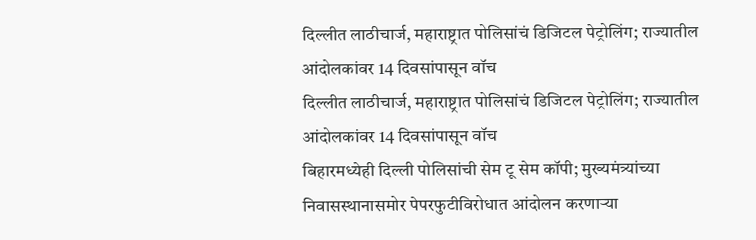दिल्लीत लाठीचार्ज, महाराष्ट्रात पोलिसांचं डिजिटल पेट्रोलिंग; राज्यातील आंदोलकांवर 14 दिवसांपासून वॉच
दिल्लीत लाठीचार्ज, महाराष्ट्रात पोलिसांचं डिजिटल पेट्रोलिंग; राज्यातील आंदोलकांवर 14 दिवसांपासून वॉच
बिहारमध्येही दिल्ली पोलिसांची सेम टू सेम कॉपी; मुख्यमंत्र्यांच्या निवासस्थानासमोर पेपरफुटीविरोधात आंदोलन करणाऱ्या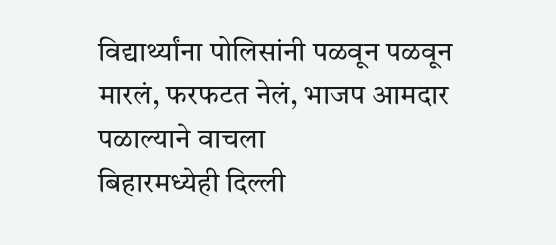विद्यार्थ्यांना पोलिसांनी पळवून पळवून मारलं, फरफटत नेलं, भाजप आमदार पळाल्याने वाचला
बिहारमध्येही दिल्ली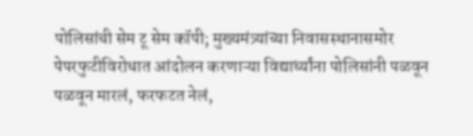पोलिसांची सेम टू सेम कॉपी; मुख्यमंत्र्यांच्या निवासस्थानासमोर पेपरफुटीविरोधात आंदोलन करणाऱ्या विद्यार्थ्यांना पोलिसांनी पळवून पळवून मारलं, फरफटत नेलं,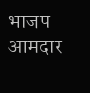भाजप आमदार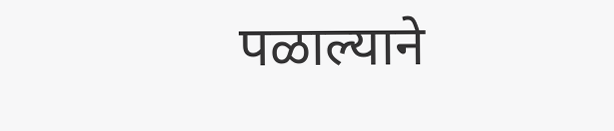पळाल्याने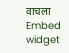वाचला
Embed widget